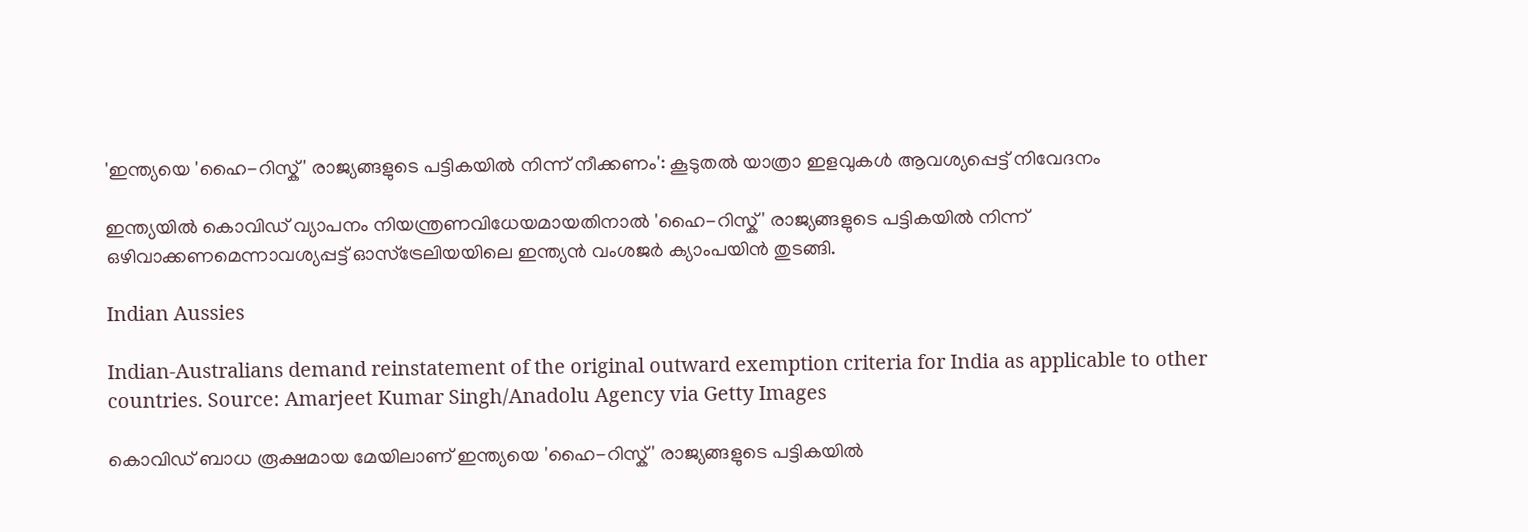'ഇന്ത്യയെ 'ഹൈ-റിസ്ക്' രാജ്യങ്ങളുടെ പട്ടികയിൽ നിന്ന് നീക്കണം': കൂടുതൽ യാത്രാ ഇളവുകൾ ആവശ്യപ്പെട്ട് നിവേദനം

ഇന്ത്യയിൽ കൊവിഡ് വ്യാപനം നിയന്ത്രണവിധേയമായതിനാൽ 'ഹൈ-റിസ്ക്' രാജ്യങ്ങളുടെ പട്ടികയിൽ നിന്ന് ഒഴിവാക്കണമെന്നാവശ്യപ്പട്ട് ഓസ്‌ട്രേലിയയിലെ ഇന്ത്യൻ വംശജർ ക്യാംപയിൻ തുടങ്ങി.

Indian Aussies

Indian-Australians demand reinstatement of the original outward exemption criteria for India as applicable to other countries. Source: Amarjeet Kumar Singh/Anadolu Agency via Getty Images

കൊവിഡ് ബാധ രൂക്ഷമായ മേയിലാണ് ഇന്ത്യയെ 'ഹൈ-റിസ്ക്' രാജ്യങ്ങളുടെ പട്ടികയിൽ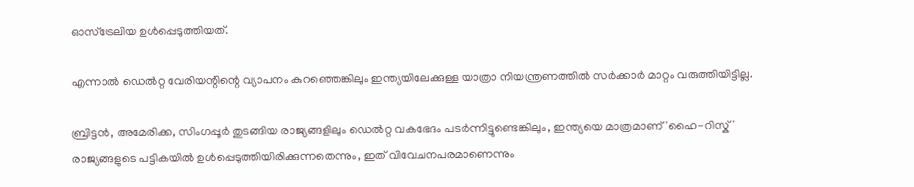ഓസ്ട്രേലിയ ഉൾപ്പെടുത്തിയത്.

എന്നാൽ ഡെൽറ്റ വേരിയന്റിന്റെ വ്യാപനം കുറഞ്ഞെങ്കിലും ഇന്ത്യയിലേക്കുള്ള യാത്രാ നിയന്ത്രണത്തിൽ സർക്കാർ മാറ്റം വരുത്തിയിട്ടില്ല.

ബ്രിട്ടൻ, അമേരിക്ക, സിംഗപ്പൂർ തുടങ്ങിയ രാജ്യങ്ങളിലും ഡെൽറ്റ വകഭേദം പടർന്നിട്ടുണ്ടെങ്കിലും, ഇന്ത്യയെ മാത്രമാണ് 'ഹൈ-റിസ്ക്' രാജ്യങ്ങളുടെ പട്ടികയിൽ ഉൾപ്പെടുത്തിയിരിക്കുന്നതെന്നും, ഇത് വിവേചനപരമാണെന്നും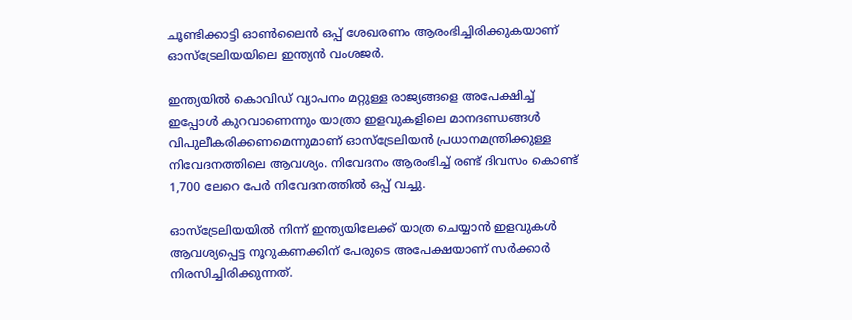ചൂണ്ടിക്കാട്ടി ഓൺലൈൻ ഒപ്പ് ശേഖരണം ആരംഭിച്ചിരിക്കുകയാണ് ഓസ്‌ട്രേലിയയിലെ ഇന്ത്യൻ വംശജർ.

ഇന്ത്യയിൽ കൊവിഡ് വ്യാപനം മറ്റുള്ള രാജ്യങ്ങളെ അപേക്ഷിച്ച് ഇപ്പോൾ കുറവാണെന്നും യാത്രാ ഇളവുകളിലെ മാനദണ്ഡങ്ങൾ വിപുലീകരിക്കണമെന്നുമാണ് ഓസ്‌ട്രേലിയൻ പ്രധാനമന്ത്രിക്കുള്ള നിവേദനത്തിലെ ആവശ്യം. നിവേദനം ആരംഭിച്ച് രണ്ട് ദിവസം കൊണ്ട് 1,700 ലേറെ പേർ നിവേദനത്തിൽ ഒപ്പ് വച്ചു.

ഓസ്‌ട്രേലിയയിൽ നിന്ന് ഇന്ത്യയിലേക്ക് യാത്ര ചെയ്യാൻ ഇളവുകൾ ആവശ്യപ്പെട്ട നൂറുകണക്കിന് പേരുടെ അപേക്ഷയാണ് സർക്കാർ നിരസിച്ചിരിക്കുന്നത്.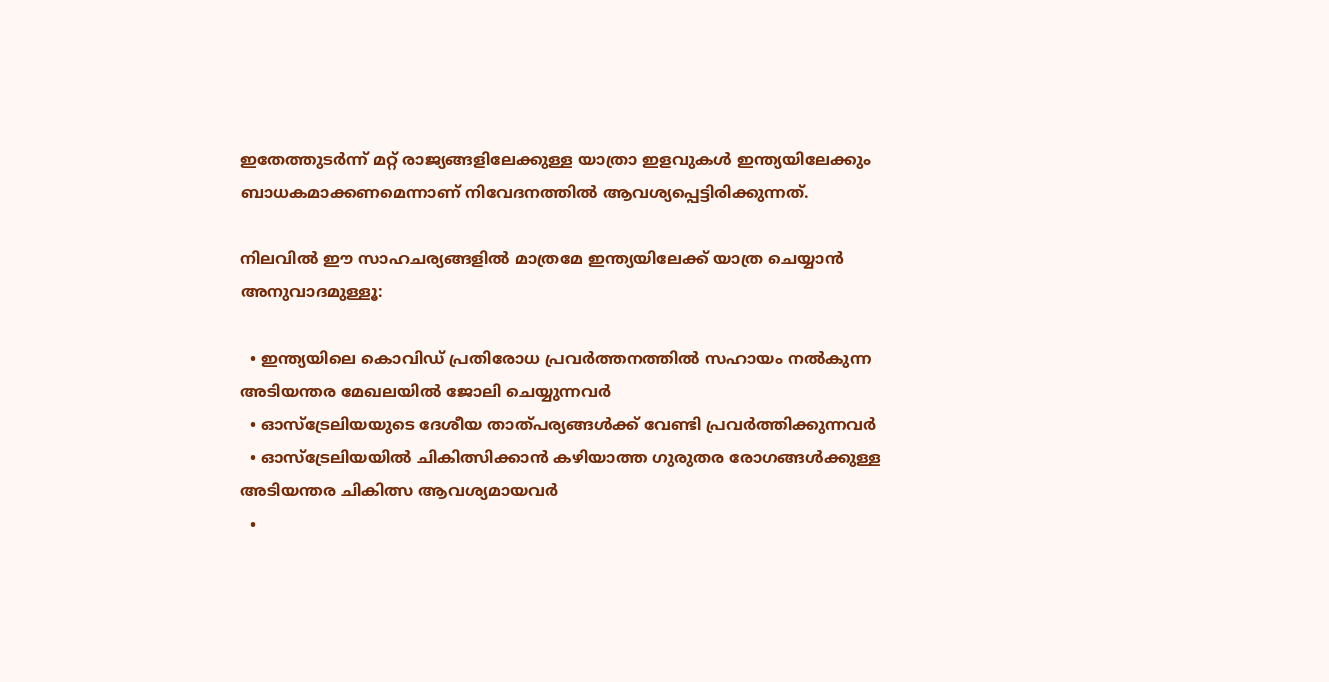ഇതേത്തുടർന്ന് മറ്റ് രാജ്യങ്ങളിലേക്കുള്ള യാത്രാ ഇളവുകൾ ഇന്ത്യയിലേക്കും ബാധകമാക്കണമെന്നാണ് നിവേദനത്തിൽ ആവശ്യപ്പെട്ടിരിക്കുന്നത്.

നിലവിൽ ഈ സാഹചര്യങ്ങളിൽ മാത്രമേ ഇന്ത്യയിലേക്ക് യാത്ര ചെയ്യാൻ അനുവാദമുള്ളൂ:

  • ഇന്ത്യയിലെ കൊവിഡ് പ്രതിരോധ പ്രവർത്തനത്തിൽ സഹായം നൽകുന്ന അടിയന്തര മേഖലയിൽ ജോലി ചെയ്യുന്നവർ
  • ഓസ്‌ട്രേലിയയുടെ ദേശീയ താത്പര്യങ്ങൾക്ക് വേണ്ടി പ്രവർത്തിക്കുന്നവർ
  • ഓസ്‌ട്രേലിയയിൽ ചികിത്സിക്കാൻ കഴിയാത്ത ഗുരുതര രോഗങ്ങൾക്കുള്ള അടിയന്തര ചികിത്സ ആവശ്യമായവർ
  •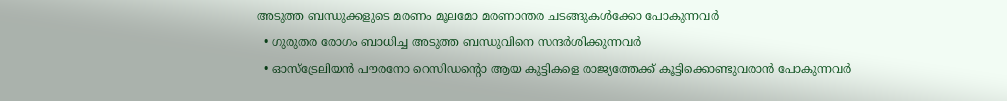അടുത്ത ബന്ധുക്കളുടെ മരണം മൂലമോ മരണാന്തര ചടങ്ങുകൾക്കോ പോകുന്നവർ
  • ഗുരുതര രോഗം ബാധിച്ച അടുത്ത ബന്ധുവിനെ സന്ദർശിക്കുന്നവർ
  • ഓസ്‌ട്രേലിയൻ പൗരനോ റെസിഡന്റൊ ആയ കുട്ടികളെ രാജ്യത്തേക്ക് കൂട്ടിക്കൊണ്ടുവരാൻ പോകുന്നവർ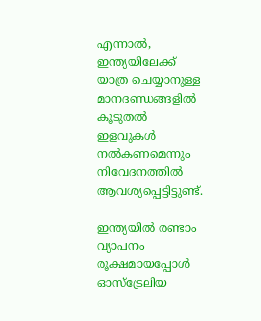എന്നാൽ, ഇന്ത്യയിലേക്ക് യാത്ര ചെയ്യാനുള്ള മാനദണ്ഡങ്ങളിൽ കൂടുതൽ ഇളവുകൾ നൽകണമെന്നും നിവേദനത്തിൽ ആവശ്യപ്പെട്ടിട്ടുണ്ട്.

ഇന്ത്യയിൽ രണ്ടാം വ്യാപനം രൂക്ഷമായപ്പോൾ ഓസ്ട്രേലിയ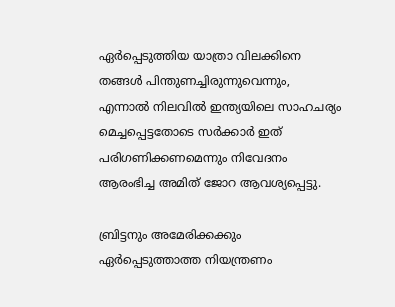ഏർപ്പെടുത്തിയ യാത്രാ വിലക്കിനെ തങ്ങൾ പിന്തുണച്ചിരുന്നുവെന്നും, എന്നാൽ നിലവിൽ ഇന്ത്യയിലെ സാഹചര്യം മെച്ചപ്പെട്ടതോടെ സർക്കാർ ഇത് പരിഗണിക്കണമെന്നും നിവേദനം ആരംഭിച്ച അമിത് ജോറ ആവശ്യപ്പെട്ടു.

ബ്രിട്ടനും അമേരിക്കക്കും ഏർപ്പെടുത്താത്ത നിയന്ത്രണം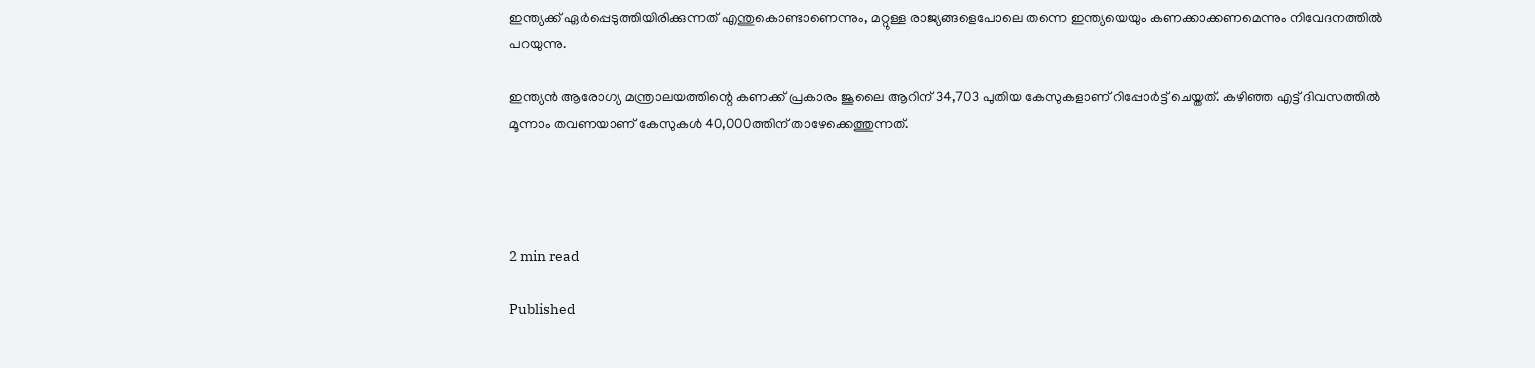ഇന്ത്യക്ക് ഏർപ്പെടുത്തിയിരിക്കുന്നത് എന്തുകൊണ്ടാണെന്നും, മറ്റുള്ള രാജ്യങ്ങളെപോലെ തന്നെ ഇന്ത്യയെയും കണക്കാക്കണമെന്നും നിവേദനത്തിൽ പറയുന്നു.

ഇന്ത്യൻ ആരോഗ്യ മന്ത്രാലയത്തിന്റെ കണക്ക് പ്രകാരം ജൂലൈ ആറിന് 34,703 പുതിയ കേസുകളാണ് റിപ്പോർട്ട് ചെയ്തത്. കഴിഞ്ഞ എട്ട് ദിവസത്തിൽ മൂന്നാം തവണയാണ് കേസുകൾ 40,000ത്തിന് താഴേക്കെത്തുന്നത്.




2 min read

Published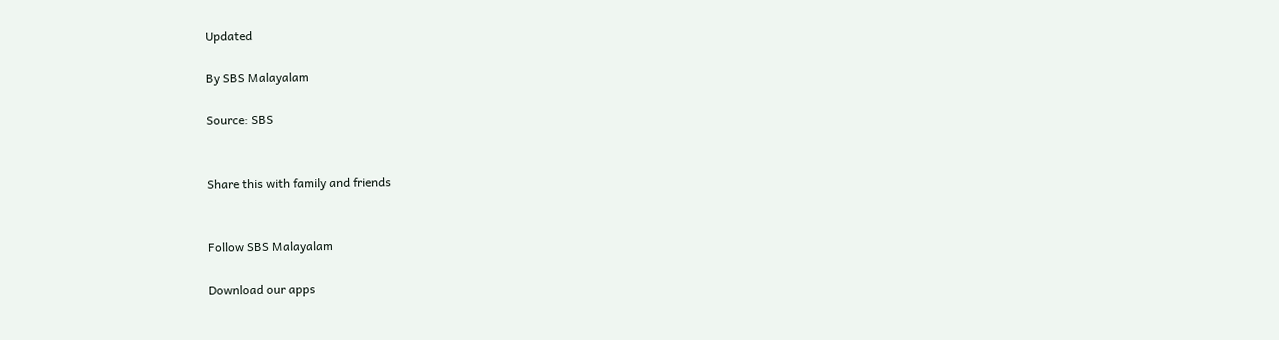Updated

By SBS Malayalam

Source: SBS


Share this with family and friends


Follow SBS Malayalam

Download our apps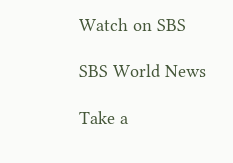Watch on SBS

SBS World News

Take a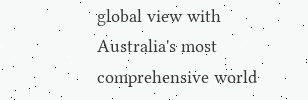global view with Australia's most comprehensive world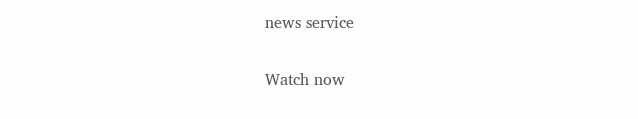news service

Watch now